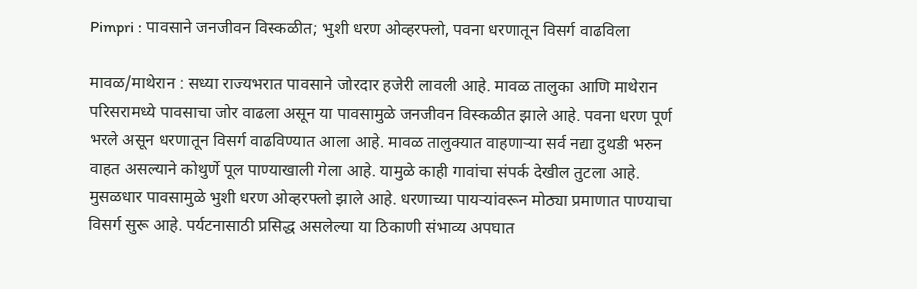Pimpri : पावसाने जनजीवन विस्कळीत; भुशी धरण ओव्हरफ्लो, पवना धरणातून विसर्ग वाढविला

मावळ/माथेरान : सध्या राज्यभरात पावसाने जोरदार हजेरी लावली आहे. मावळ तालुका आणि माथेरान परिसरामध्ये पावसाचा जोर वाढला असून या पावसामुळे जनजीवन विस्कळीत झाले आहे. पवना धरण पूर्ण भरले असून धरणातून विसर्ग वाढविण्यात आला आहे. मावळ तालुक्यात वाहणाऱ्या सर्व नद्या दुथडी भरुन वाहत असल्याने कोथुर्णे पूल पाण्याखाली गेला आहे. यामुळे काही गावांचा संपर्क देखील तुटला आहे.
मुसळधार पावसामुळे भुशी धरण ओव्हरफ्लो झाले आहे. धरणाच्या पायऱ्यांवरून मोठ्या प्रमाणात पाण्याचा विसर्ग सुरू आहे. पर्यटनासाठी प्रसिद्ध असलेल्या या ठिकाणी संभाव्य अपघात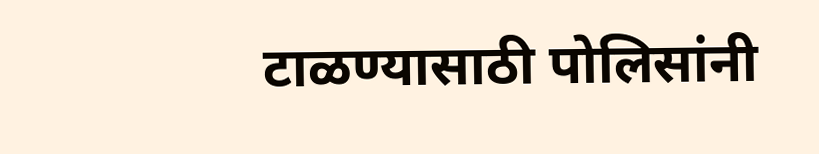टाळण्यासाठी पोलिसांनी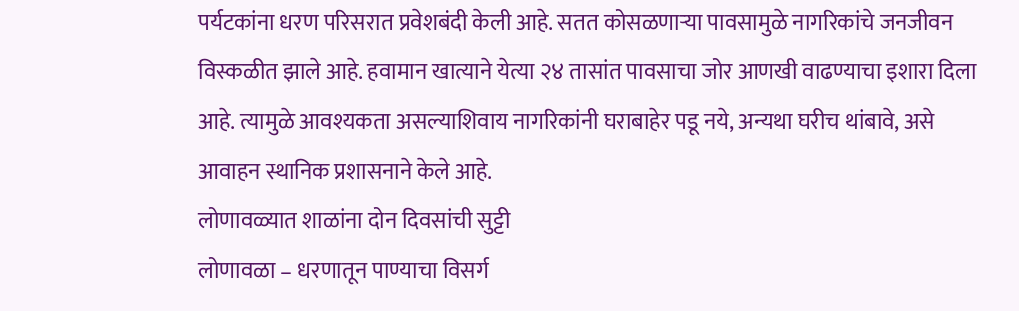पर्यटकांना धरण परिसरात प्रवेशबंदी केली आहे. सतत कोसळणाऱ्या पावसामुळे नागरिकांचे जनजीवन विस्कळीत झाले आहे. हवामान खात्याने येत्या २४ तासांत पावसाचा जोर आणखी वाढण्याचा इशारा दिला आहे. त्यामुळे आवश्यकता असल्याशिवाय नागरिकांनी घराबाहेर पडू नये, अन्यथा घरीच थांबावे, असे आवाहन स्थानिक प्रशासनाने केले आहे.
लोणावळ्यात शाळांना दोन दिवसांची सुट्टी
लोणावळा – धरणातून पाण्याचा विसर्ग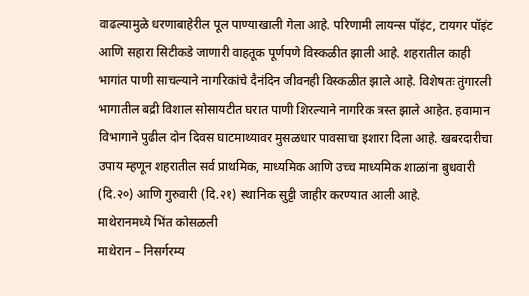वाढल्यामुळे धरणाबाहेरील पूल पाण्याखाली गेला आहे. परिणामी लायन्स पॉइंट, टायगर पॉइंट आणि सहारा सिटीकडे जाणारी वाहतूक पूर्णपणे विस्कळीत झाली आहे. शहरातील काही भागांत पाणी साचल्याने नागरिकांचे दैनंदिन जीवनही विस्कळीत झाले आहे. विशेषतः तुंगारली भागातील बद्री विशाल सोसायटीत घरात पाणी शिरल्याने नागरिक त्रस्त झाले आहेत. हवामान विभागाने पुढील दोन दिवस घाटमाथ्यावर मुसळधार पावसाचा इशारा दिला आहे. खबरदारीचा उपाय म्हणून शहरातील सर्व प्राथमिक, माध्यमिक आणि उच्च माध्यमिक शाळांना बुधवारी (दि.२०) आणि गुरुवारी (दि.२१) स्थानिक सुट्टी जाहीर करण्यात आली आहे.
माथेरानमध्ये भिंत कोसळली
माथेरान – निसर्गरम्य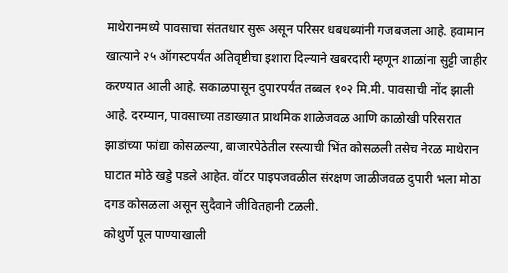माथेरानमध्ये पावसाचा संततधार सुरू असून परिसर धबधब्यांनी गजबजला आहे. हवामान खात्याने २५ ऑगस्टपर्यंत अतिवृष्टीचा इशारा दिल्याने खबरदारी म्हणून शाळांना सुट्टी जाहीर करण्यात आली आहे. सकाळपासून दुपारपर्यंत तब्बल १०२ मि.मी. पावसाची नोंद झाली आहे. दरम्यान, पावसाच्या तडाख्यात प्राथमिक शाळेजवळ आणि काळोखी परिसरात झाडांच्या फांद्या कोसळल्या, बाजारपेठेतील रस्त्याची भिंत कोसळली तसेच नेरळ माथेरान घाटात मोठे खड्डे पडले आहेत. वॉटर पाइपजवळील संरक्षण जाळीजवळ दुपारी भला मोठा दगड कोसळला असून सुदैवाने जीवितहानी टळली.
कोथुर्णे पूल पाण्याखाली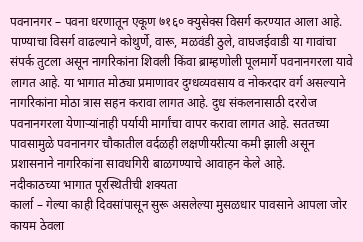पवनानगर – पवना धरणातून एकूण ७१६० क्युसेक्स विसर्ग करण्यात आला आहे. पाण्याचा विसर्ग वाढल्याने कोथुर्णे, वारू, मळवंडी ठुले, वाघजईवाडी या गावांचा संपर्क तुटला असून नागरिकांना शिवली किंवा ब्राम्हणोली पूलमार्गे पवनानगरला यावे लागत आहे. या भागात मोठ्या प्रमाणावर दुग्धव्यवसाय व नोकरदार वर्ग असल्याने नागरिकांना मोठा त्रास सहन करावा लागत आहे. दुध संकलनासाठी दररोज पवनानगरला येणाऱ्यांनाही पर्यायी मार्गांचा वापर करावा लागत आहे. सततच्या पावसामुळे पवनानगर चौकातील वर्दळही लक्षणीयरीत्या कमी झाली असून प्रशासनाने नागरिकांना सावधगिरी बाळगण्याचे आवाहन केले आहे.
नदीकाठच्या भागात पूरस्थितीची शक्यता
कार्ला – गेल्या काही दिवसांपासून सुरू असलेल्या मुसळधार पावसाने आपला जोर कायम ठेवला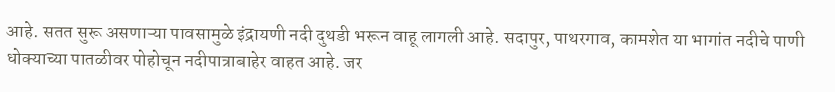आहे. सतत सुरू असणाऱ्या पावसामुळे इंद्रायणी नदी दुथडी भरून वाहू लागली आहे. सदापुर, पाथरगाव, कामशेत या भागांत नदीचे पाणी धोक्याच्या पातळीवर पोहोचून नदीपात्राबाहेर वाहत आहे. जर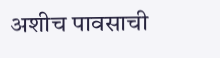अशीच पावसाची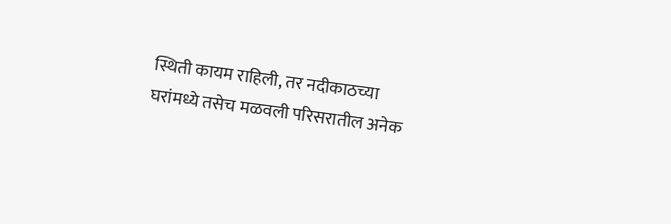स्थिती कायम राहिली, तर नदीकाठच्या घरांमध्ये तसेच मळवली परिसरातील अनेक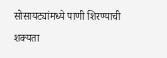सोसायट्यांमध्ये पाणी शिरण्याची शक्यता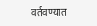वर्तवण्यात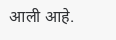आली आहे.